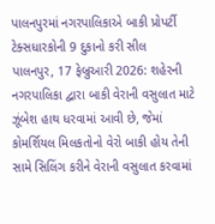પાલનપુરમાં નગરપાલિકાએ બાકી પ્રોપર્ટી ટેક્સધારકોની 9 દુકાનો કરી સીલ
પાલનપુર, 17 ફેબ્રુઆરી 2026: શહેરની નગરપાલિકા દ્વારા બાકી વેરાની વસુલાત માટે ઝૂંબેશ હાથ ધરવામાં આવી છે, જેમાં કોમર્શિયલ મિલકતોનો વેરો બાકી હોય તેની સામે સિલિંગ કરીને વેરાની વસુલાત કરવામાં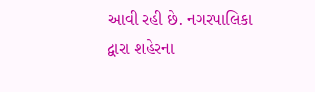આવી રહી છે. નગરપાલિકા દ્વારા શહેરના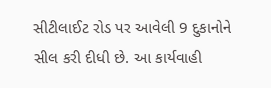સીટીલાઈટ રોડ પર આવેલી 9 દુકાનોને સીલ કરી દીધી છે. આ કાર્યવાહી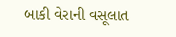બાકી વેરાની વસૂલાત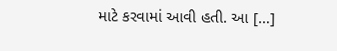માટે કરવામાં આવી હતી. આ […]